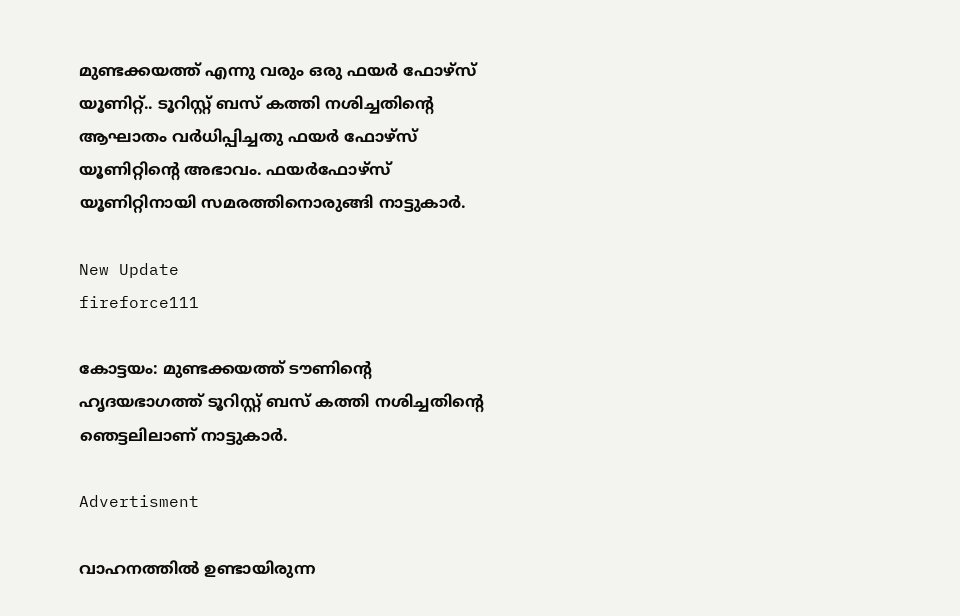മുണ്ടക്കയത്ത് എന്നു വരും ഒരു ഫയര്‍ ഫോഴ്‌സ് യൂണിറ്റ്.. ടൂറിസ്റ്റ് ബസ് കത്തി നശിച്ചതിന്റെ ആഘാതം വര്‍ധിപ്പിച്ചതു ഫയര്‍ ഫോഴ്‌സ് യൂണിറ്റിന്റെ അഭാവം. ഫയര്‍ഫോഴ്‌സ് യൂണിറ്റിനായി സമരത്തിനൊരുങ്ങി നാട്ടുകാര്‍.

New Update
fireforce111

കോട്ടയം: മുണ്ടക്കയത്ത് ടൗണിൻ്റെ ഹൃദയഭാഗത്ത് ടൂറിസ്റ്റ് ബസ് കത്തി നശിച്ചതിന്റെ ഞെട്ടലിലാണ് നാട്ടുകാര്‍.

Advertisment

വാഹനത്തില്‍ ഉണ്ടായിരുന്ന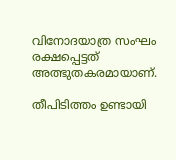വിനോദയാത്ര സംഘം രക്ഷപ്പെട്ടത് അത്ഭുതകരമായാണ്.

തീപിടിത്തം ഉണ്ടായി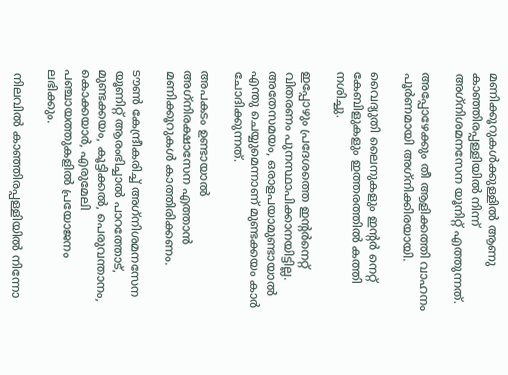മണിക്കൂറുകള്‍ക്കുള്ളില്‍ ആണു കാഞ്ഞിരപ്പള്ളിയില്‍ നിന്ന് അഗ്‌നിശമനസേന യൂനിറ്റ് എത്തുന്നത്.

അപ്പോഴേക്കും തീ ആളിക്കത്തി വാഹനം പൂര്‍ണമായി അഗ്‌നിക്കിരയായി.

വൈദ്യുതി ലൈനുകളും ഇന്റര്‍ നെറ്റ് കേബിളുകളും ഇത്തരത്തില്‍ കത്തി നശിച്ചു.

ഇപ്പോഴും പ്രദേശത്തെ ഇന്റര്‍നെറ്റ് വിതരണം പുനസ്ഥാപിക്കാനയിട്ടില്ല. അതേസമയം, ഒരാളപയാമുണ്ടായാല്‍ എന്തു ചെയ്യുമെന്നാണ് മുണ്ടക്കയം കാര്‍ ചോദിക്കുന്നത്.

അപകടം ഉണ്ടായാല്‍ അഗ്‌നിരക്ഷാസേന എത്താന്‍ മണിക്കൂറുകള്‍ കാത്തിരിക്കണം.

ടൗണ്‍ കേന്ദ്രീകരിച്ച് അഗ്‌നിശമനസേന യൂണിറ്റ് ആരംഭിച്ചാല്‍ പാറത്തോട്, മുണ്ടക്കയം, കൂട്ടിക്കല്‍, പെരുവന്താനം, കൊക്കയാര്‍, എരുമേലി പഞ്ചായത്തുകളില്‍ പ്രയോജനം ലഭിക്കും.

 നിലവില്‍ കാഞ്ഞിരപ്പള്ളിയില്‍ നിന്നോ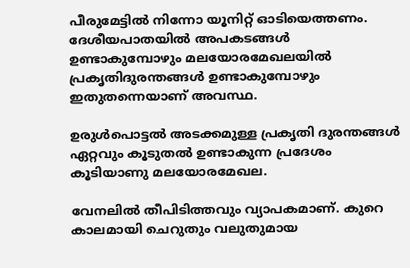പീരുമേട്ടില്‍ നിന്നോ യൂനിറ്റ് ഓടിയെത്തണം. ദേശീയപാതയില്‍ അപകടങ്ങള്‍ ഉണ്ടാകുമ്പോഴും മലയോരമേഖലയില്‍ പ്രകൃതിദുരന്തങ്ങള്‍ ഉണ്ടാകുമ്പോഴും ഇതുതന്നെയാണ് അവസ്ഥ.

ഉരുള്‍പൊട്ടല്‍ അടക്കമുള്ള പ്രകൃതി ദുരന്തങ്ങള്‍ ഏറ്റവും കൂടുതല്‍ ഉണ്ടാകുന്ന പ്രദേശം കൂടിയാണു മലയോരമേഖല.

വേനലില്‍ തീപിടിത്തവും വ്യാപകമാണ്. കുറെ കാലമായി ചെറുതും വലുതുമായ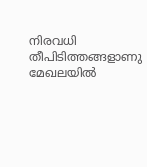നിരവധി തീപിടിത്തങ്ങളാണു മേഖലയില്‍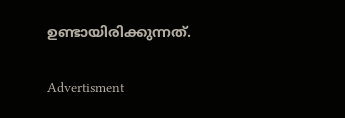ഉണ്ടായിരിക്കുന്നത്.

Advertisment